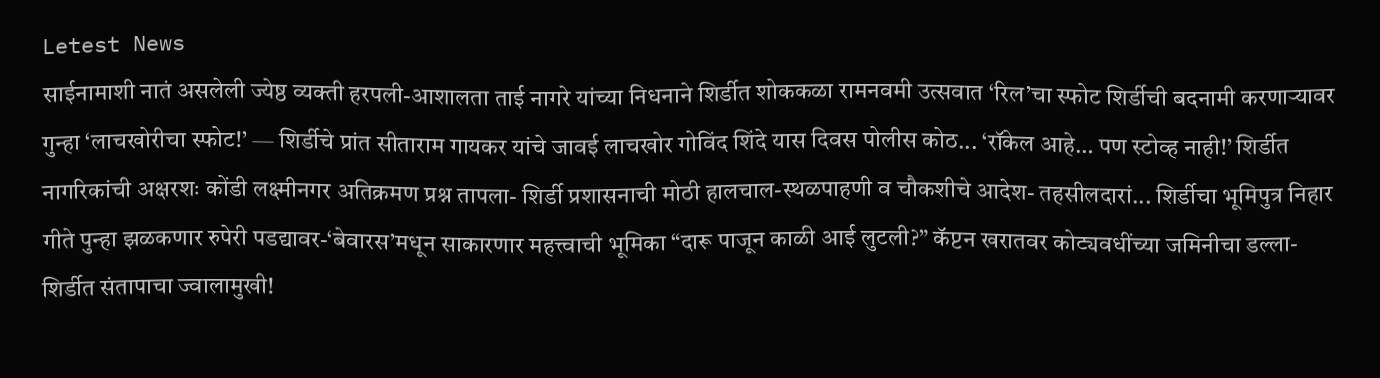Letest News
साईनामाशी नातं असलेली ज्येष्ठ व्यक्ती हरपली-आशालता ताई नागरे यांच्या निधनाने शिर्डीत शोककळा रामनवमी उत्सवात ‘रिल’चा स्फोट शिर्डीची बदनामी करणाऱ्यावर गुन्हा ‘लाचखोरीचा स्फोट!’ — शिर्डीचे प्रांत सीताराम गायकर यांचे जावई लाचखोर गोविंद शिंदे यास दिवस पोलीस कोठ... ‘रॉकेल आहे… पण स्टोव्ह नाही!’ शिर्डीत नागरिकांची अक्षरशः कोंडी लक्ष्मीनगर अतिक्रमण प्रश्न तापला- शिर्डी प्रशासनाची मोठी हालचाल-स्थळपाहणी व चौकशीचे आदेश- तहसीलदारां... शिर्डीचा भूमिपुत्र निहार गीते पुन्हा झळकणार रुपेरी पडद्यावर-‘बेवारस’मधून साकारणार महत्त्वाची भूमिका “दारू पाजून काळी आई लुटली?” कॅप्टन खरातवर कोट्यवधींच्या जमिनीचा डल्ला-शिर्डीत संतापाचा ज्वालामुखी!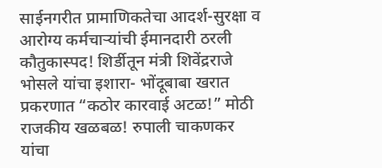साईनगरीत प्रामाणिकतेचा आदर्श-सुरक्षा व आरोग्य कर्मचाऱ्यांची ईमानदारी ठरली कौतुकास्पद! शिर्डीतून मंत्री शिवेंद्रराजे भोसले यांचा इशारा- भोंदूबाबा खरात प्रकरणात “कठोर कारवाई अटळ!” मोठी राजकीय खळबळ! रुपाली चाकणकर यांचा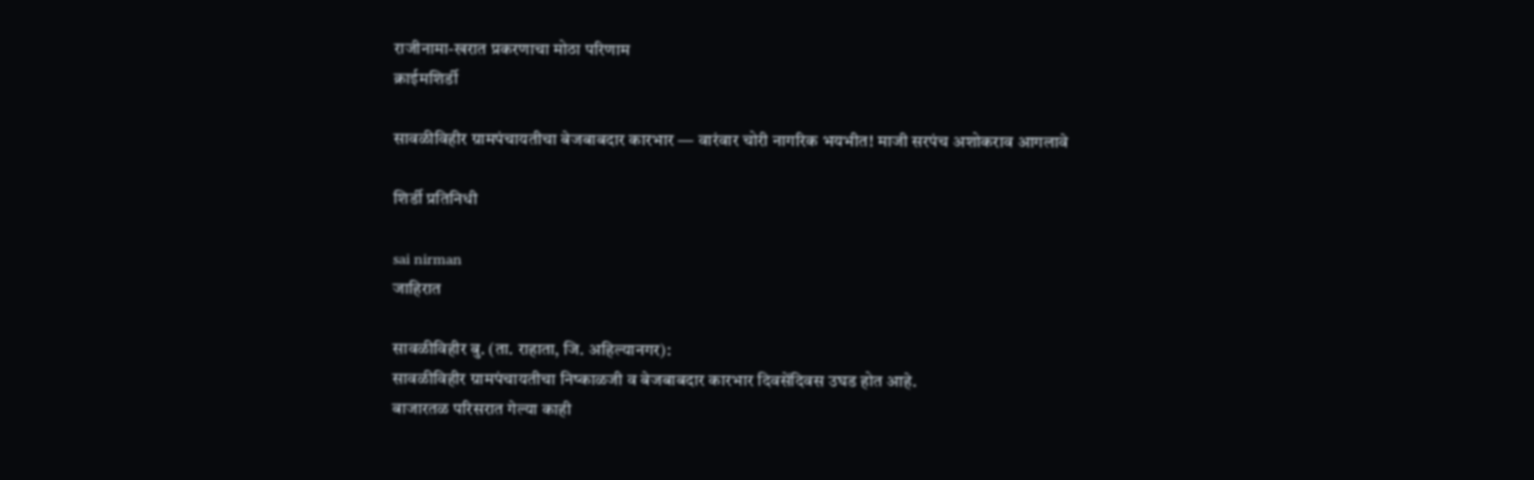राजीनामा-खरात प्रकरणाचा मोठा परिणाम
क्राईमशिर्डी

सावळीविहीर ग्रामपंचायतीचा बेजबाबदार कारभार — वारंवार चोरी नागरिक भयभीत! माजी सरपंच अशोकराव आगलावे

शिर्डी प्रतिनिधी

sai nirman
जाहिरात

सावळीविहीर बु. (ता. राहाता, जि. अहिल्यानगर):
सावळीविहीर ग्रामपंचायतीचा निष्काळजी व बेजबाबदार कारभार दिवसेंदिवस उघड होत आहे.
बाजारतळ परिसरात गेल्या काही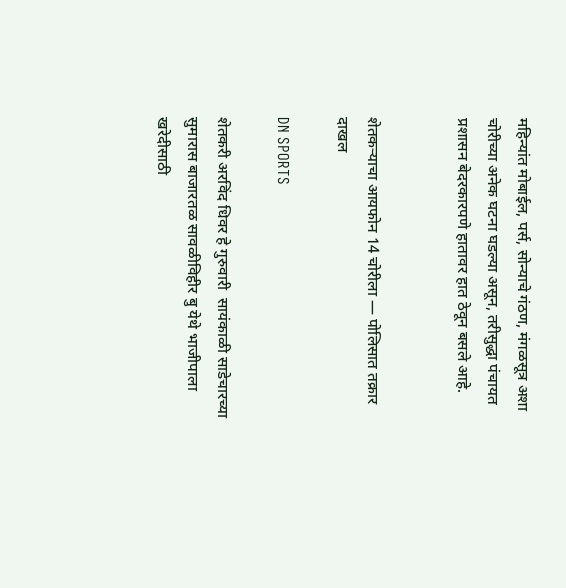महिन्यांत मोबाईल, पर्स, सोन्याचे गंठण, मंगळसूत्र अशा चोरीच्या अनेक घटना घडल्या असून, तरीसुद्धा पंचायत प्रशासन बेदरकारपणे हातावर हात ठेवून बसले आहे.


शेतकऱ्याचा आयफोन 14 चोरीला — पोलिसात तक्रार दाखल

DN SPORTS

शेतकरी अरविंद धिवर हे गुरुवारी  सायंकाळी साडेचारच्या सुमारास बाजारतळ सावळीविहीर बु येथे भाजीपाला खरेदीसाठी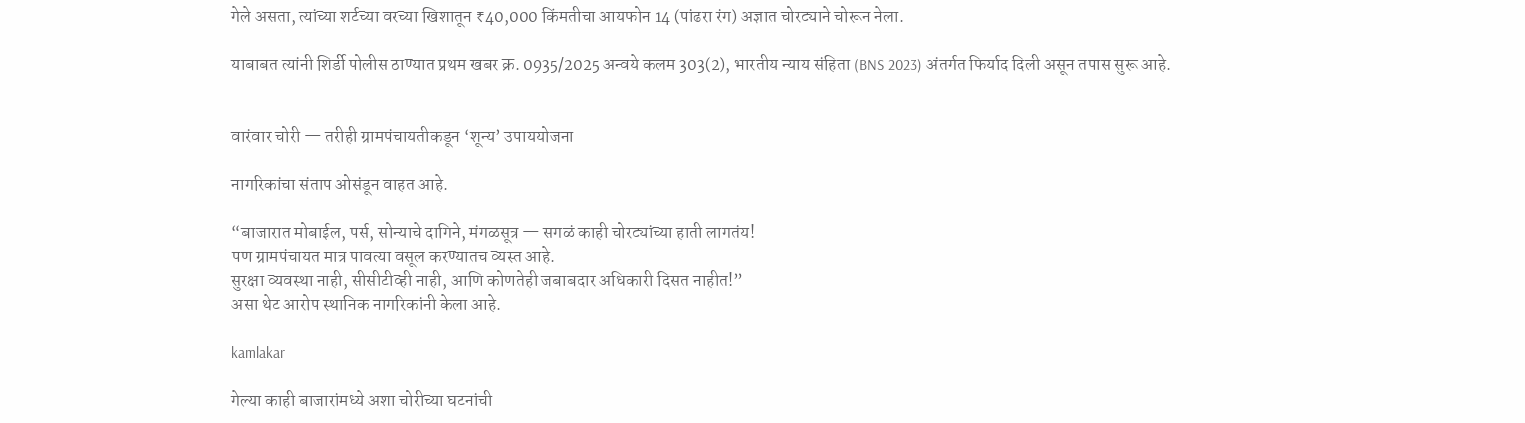गेले असता, त्यांच्या शर्टच्या वरच्या खिशातून ₹40,000 किंमतीचा आयफोन 14 (पांढरा रंग) अज्ञात चोरट्याने चोरून नेला.

याबाबत त्यांनी शिर्डी पोलीस ठाण्यात प्रथम खबर क्र. 0935/2025 अन्वये कलम 303(2), भारतीय न्याय संहिता (BNS 2023) अंतर्गत फिर्याद दिली असून तपास सुरू आहे.


वारंवार चोरी — तरीही ग्रामपंचायतीकडून ‘शून्य’ उपाययोजना

नागरिकांचा संताप ओसंडून वाहत आहे.

“बाजारात मोबाईल, पर्स, सोन्याचे दागिने, मंगळसूत्र — सगळं काही चोरट्यांच्या हाती लागतंय!
पण ग्रामपंचायत मात्र पावत्या वसूल करण्यातच व्यस्त आहे.
सुरक्षा व्यवस्था नाही, सीसीटीव्ही नाही, आणि कोणतेही जबाबदार अधिकारी दिसत नाहीत!”
असा थेट आरोप स्थानिक नागरिकांनी केला आहे.

kamlakar

गेल्या काही बाजारांमध्ये अशा चोरीच्या घटनांची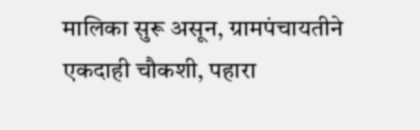मालिका सुरू असून, ग्रामपंचायतीने एकदाही चौकशी, पहारा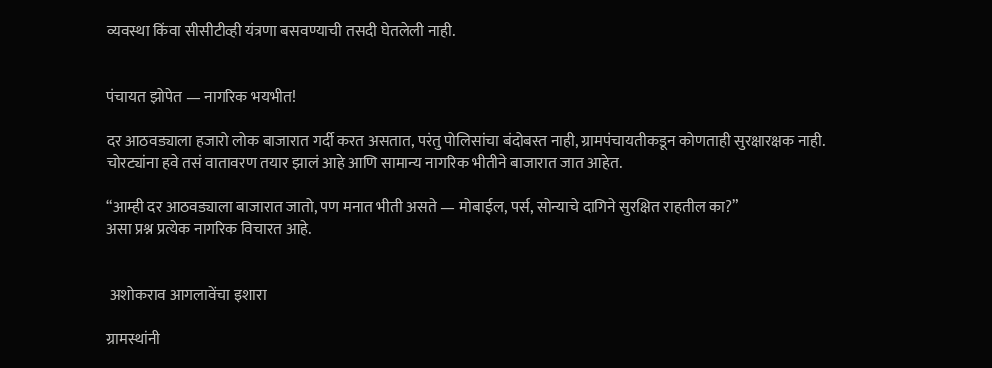व्यवस्था किंवा सीसीटीव्ही यंत्रणा बसवण्याची तसदी घेतलेली नाही.


पंचायत झोपेत — नागरिक भयभीत!

दर आठवड्याला हजारो लोक बाजारात गर्दी करत असतात, परंतु पोलिसांचा बंदोबस्त नाही, ग्रामपंचायतीकडून कोणताही सुरक्षारक्षक नाही.
चोरट्यांना हवे तसं वातावरण तयार झालं आहे आणि सामान्य नागरिक भीतीने बाजारात जात आहेत.

“आम्ही दर आठवड्याला बाजारात जातो, पण मनात भीती असते — मोबाईल, पर्स, सोन्याचे दागिने सुरक्षित राहतील का?”
असा प्रश्न प्रत्येक नागरिक विचारत आहे.


 अशोकराव आगलावेंचा इशारा

ग्रामस्थांनी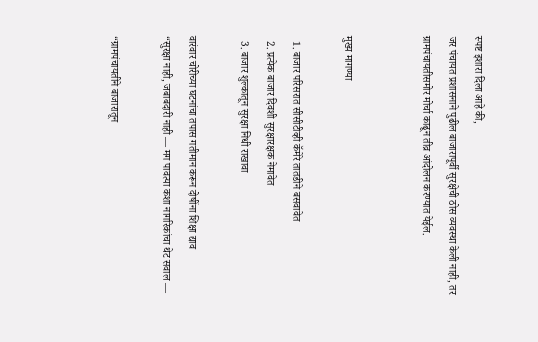स्पष्ट इशारा दिला आहे की,
जर पंचायत प्रशासनाने पुढील बाजारापूर्वी सुरक्षेची ठोस व्यवस्था केली नाही, तर ग्रामपंचायतीसमोर मोर्चा काढून तीव्र आंदोलन करण्यात येईल.


मुख्य मागण्या

  1. बाजार परिसरात सीसीटीव्ही कॅमेरे तातडीने बसवावेत
  2. प्रत्येक बाजार दिवशी सुरक्षारक्षक नेमावेत
  3. बाजार शुल्कातून सुरक्षा निधी राखावा

वारंवार चोरीच्या घटनांचा तपास गतीमान करून दोषींना शिक्षा द्याव
“सुरक्षा नाही, जबाबदारी नाही — मग पावत्या कशा नागरिकांचा थेट सवाल —

“ग्रामपंचायतीने बाजारातून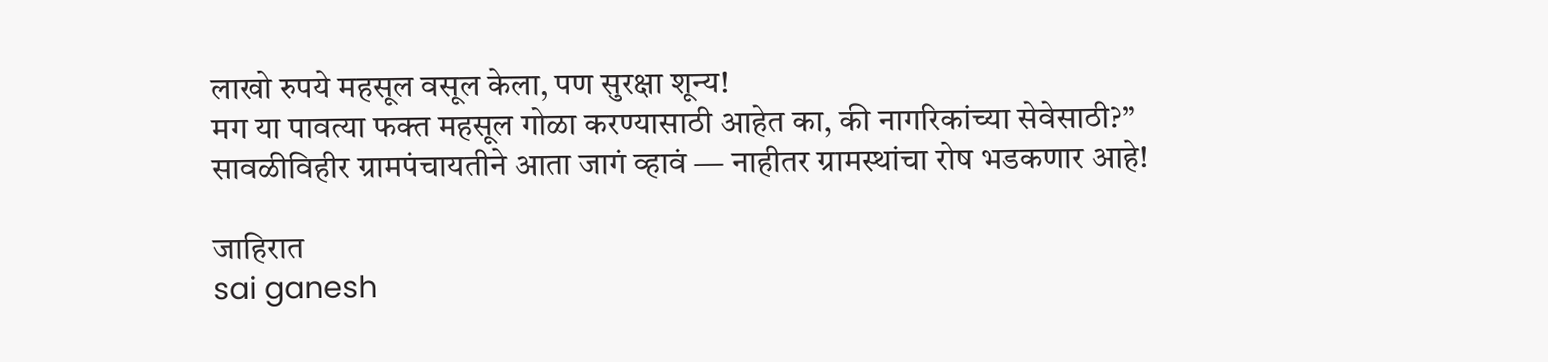लाखो रुपये महसूल वसूल केला, पण सुरक्षा शून्य!
मग या पावत्या फक्त महसूल गोळा करण्यासाठी आहेत का, की नागरिकांच्या सेवेसाठी?”
सावळीविहीर ग्रामपंचायतीने आता जागं व्हावं — नाहीतर ग्रामस्थांचा रोष भडकणार आहे!

जाहिरात
sai ganesh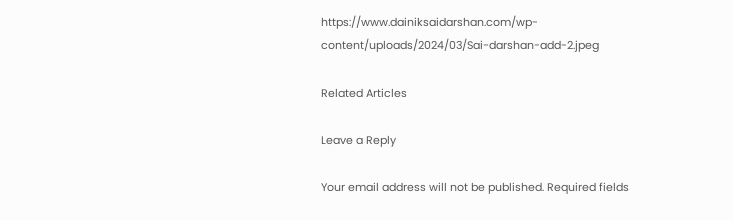https://www.dainiksaidarshan.com/wp-content/uploads/2024/03/Sai-darshan-add-2.jpeg

Related Articles

Leave a Reply

Your email address will not be published. Required fields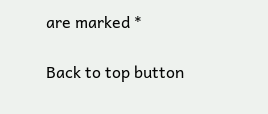are marked *

Back to top button